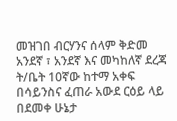መዝገበ ብርሃንና ሰላም ቅድመ አንደኛ ፣ አንደኛ እና መካከለኛ ደረጃ ት/ቤት 10ኛው ከተማ አቀፍ በሳይንስና ፈጠራ አውደ ርዕይ ላይ በደመቀ ሁኔታ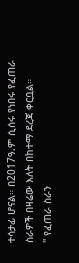ተሳታፊ ሆናል። በ2017ዓ.ም ሲሰሩ የነበሩ የፈጠራ ስራዎች በዛሬው እለት በከተማ ደረጃ ቀርቧል።
'' የፈጠራ ስራን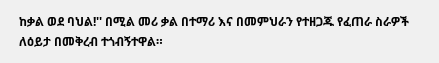ከቃል ወደ ባህል!'' በሚል መሪ ቃል በተማሪ እና በመምህራን የተዘጋጁ የፈጠራ ስራዎች ለዕይታ በመቅረብ ተጎብኝተዋል።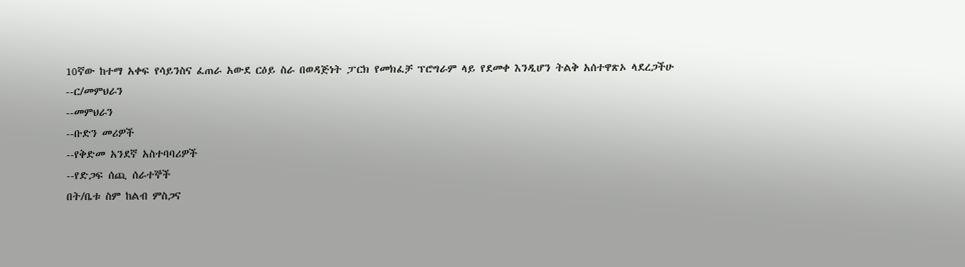10ኛው ከተማ አቀፍ የሳይንስና ፈጠራ አውደ ርዕይ ስራ በወዳጅነት ፓርክ የመክፈቻ ፕሮግራም ላይ የደመቀ እንዲሆን ትልቅ አሰተዋጽኦ ላደረጋችሁ
--ር/መምህራን
--መምህራን
--ቡድን መሪዎች
--የቅድመ አንደኛ አስተባባሪዎች
--የድጋፍ ሰጪ ሰራተኞች
በት/ቤቱ ስም ከልብ ምስጋና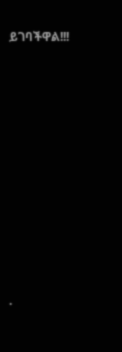ይገባችዋል!!!










.